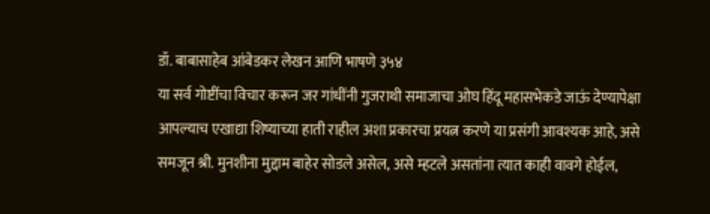डॉ. बाबासाहेब आंबेडकर लेखन आणि भाषणे ३५४
या सर्व गोष्टींचा विचार करून जर गांधींनी गुजराथी समाजाचा ओघ हिंदू महासभेकडे जाऊं देण्यापेक्षा आपल्याच एखाद्या शिष्याच्या हाती राहील अशा प्रकारचा प्रयत्न करणे या प्रसंगी आवश्यक आहे, असे समजून श्री. मुनशीना मुद्दाम बाहेर सोडले असेल, असे म्हटले असतांना त्यात काही वावगे होईल,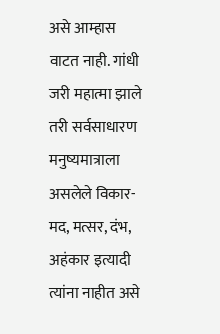असे आम्हास वाटत नाही. गांधी जरी महात्मा झाले तरी सर्वसाधारण मनुष्यमात्राला असलेले विकार-मद, मत्सर, दंभ, अहंकार इत्यादी त्यांना नाहीत असे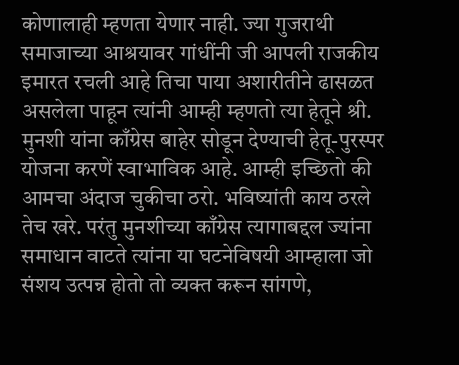कोणालाही म्हणता येणार नाही. ज्या गुजराथी समाजाच्या आश्रयावर गांधींनी जी आपली राजकीय इमारत रचली आहे तिचा पाया अशारीतीने ढासळत असलेला पाहून त्यांनी आम्ही म्हणतो त्या हेतूने श्री. मुनशी यांना काँग्रेस बाहेर सोडून देण्याची हेतू-पुरस्पर योजना करणें स्वाभाविक आहे. आम्ही इच्छितो की आमचा अंदाज चुकीचा ठरो. भविष्यांती काय ठरले तेच खरे. परंतु मुनशीच्या काँग्रेस त्यागाबद्दल ज्यांना समाधान वाटते त्यांना या घटनेविषयी आम्हाला जो संशय उत्पन्न होतो तो व्यक्त करून सांगणे,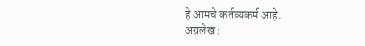हे आमचे कर्तव्यकर्म आहे.
अग्रलेख :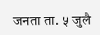जनता ता. ५ जुलै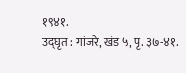१९४१.
उद्घृत : गांजरे, खंड ५, पृ. ३७-४१.